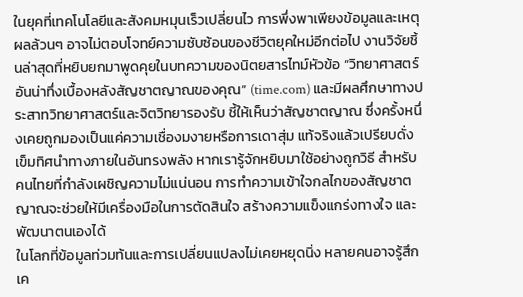ในยุคที่เทคโนโลยีและสังคมหมุนเร็วเปลี่ยนไว การพึ่งพาเพียงข้อมูลและเหตุผลล้วนๆ อาจไม่ตอบโจทย์ความซับซ้อนของชีวิตยุคใหม่อีกต่อไป งานวิจัยชิ้นล่าสุดที่หยิบยกมาพูดคุยในบทความของนิตยสารไทม์หัวข้อ “วิทยาศาสตร์อันน่าทึ่งเบื้องหลังสัญชาตญาณของคุณ” (time.com) และมีผลศึกษาทางประสาทวิทยาศาสตร์และจิตวิทยารองรับ ชี้ให้เห็นว่าสัญชาตญาณ ซึ่งครั้งหนึ่งเคยถูกมองเป็นแค่ความเชื่องมงายหรือการเดาสุ่ม แท้จริงแล้วเปรียบดั่งเข็มทิศนำทางภายในอันทรงพลัง หากเรารู้จักหยิบมาใช้อย่างถูกวิธี สำหรับคนไทยที่กำลังเผชิญความไม่แน่นอน การทำความเข้าใจกลไกของสัญชาตญาณจะช่วยให้มีเครื่องมือในการตัดสินใจ สร้างความแข็งแกร่งทางใจ และพัฒนาตนเองได้
ในโลกที่ข้อมูลท่วมท้นและการเปลี่ยนแปลงไม่เคยหยุดนิ่ง หลายคนอาจรู้สึกเค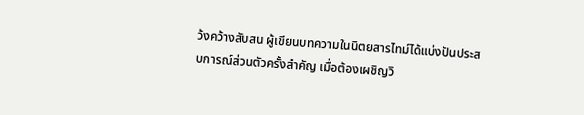ว้งคว้างสับสน ผู้เขียนบทความในนิตยสารไทม์ได้แบ่งปันประสบการณ์ส่วนตัวครั้งสำคัญ เมื่อต้องเผชิญวิ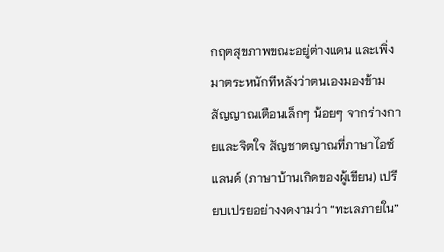กฤตสุขภาพขณะอยู่ต่างแดน และเพิ่งมาตระหนักทีหลังว่าตนเองมองข้ามสัญญาณเตือนเล็กๆ น้อยๆ จากร่างกายและจิตใจ สัญชาตญาณที่ภาษาไอซ์แลนด์ (ภาษาบ้านเกิดของผู้เขียน) เปรียบเปรยอย่างงดงามว่า “ทะเลภายใน”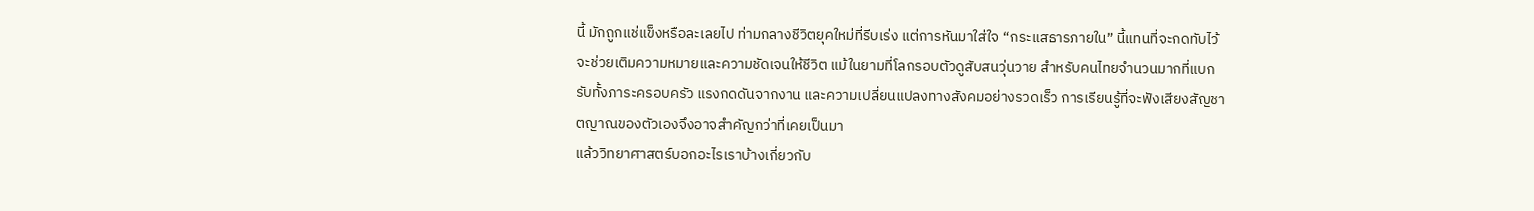นี้ มักถูกแช่แข็งหรือละเลยไป ท่ามกลางชีวิตยุคใหม่ที่รีบเร่ง แต่การหันมาใส่ใจ “กระแสธารภายใน” นี้แทนที่จะกดทับไว้ จะช่วยเติมความหมายและความชัดเจนให้ชีวิต แม้ในยามที่โลกรอบตัวดูสับสนวุ่นวาย สำหรับคนไทยจำนวนมากที่แบกรับทั้งภาระครอบครัว แรงกดดันจากงาน และความเปลี่ยนแปลงทางสังคมอย่างรวดเร็ว การเรียนรู้ที่จะฟังเสียงสัญชาตญาณของตัวเองจึงอาจสำคัญกว่าที่เคยเป็นมา
แล้ววิทยาศาสตร์บอกอะไรเราบ้างเกี่ยวกับ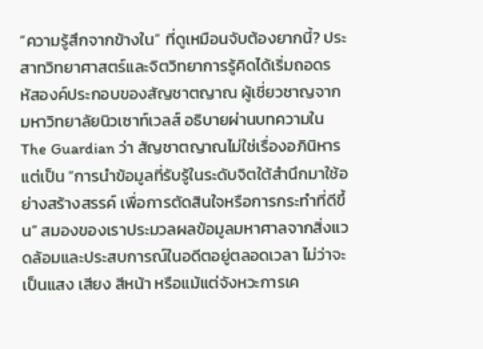“ความรู้สึกจากข้างใน” ที่ดูเหมือนจับต้องยากนี้? ประสาทวิทยาศาสตร์และจิตวิทยาการรู้คิดได้เริ่มถอดรหัสองค์ประกอบของสัญชาตญาณ ผู้เชี่ยวชาญจากมหาวิทยาลัยนิวเซาท์เวลส์ อธิบายผ่านบทความใน The Guardian ว่า สัญชาตญาณไม่ใช่เรื่องอภินิหาร แต่เป็น “การนำข้อมูลที่รับรู้ในระดับจิตใต้สำนึกมาใช้อย่างสร้างสรรค์ เพื่อการตัดสินใจหรือการกระทำที่ดีขึ้น” สมองของเราประมวลผลข้อมูลมหาศาลจากสิ่งแวดล้อมและประสบการณ์ในอดีตอยู่ตลอดเวลา ไม่ว่าจะเป็นแสง เสียง สีหน้า หรือแม้แต่จังหวะการเค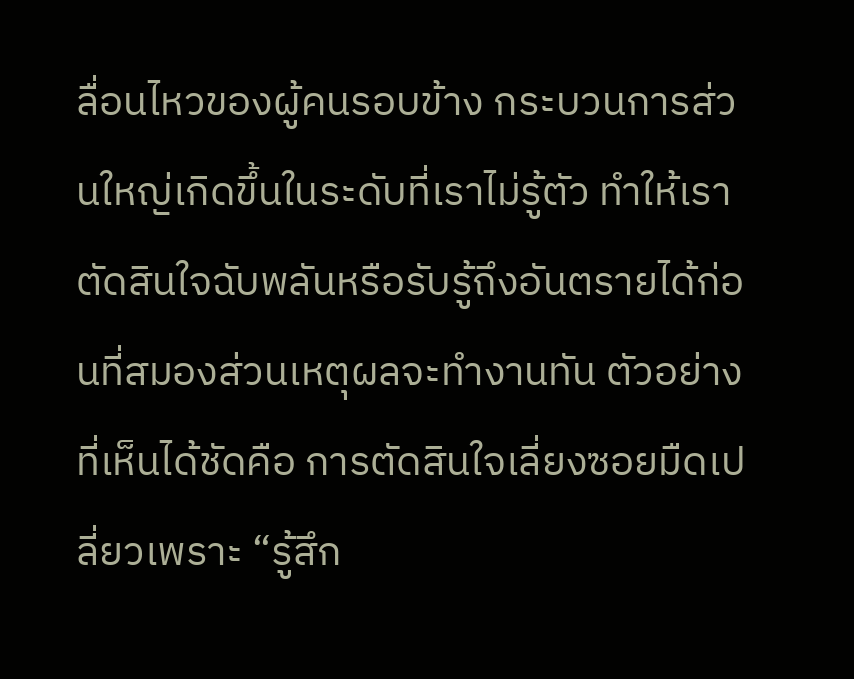ลื่อนไหวของผู้คนรอบข้าง กระบวนการส่วนใหญ่เกิดขึ้นในระดับที่เราไม่รู้ตัว ทำให้เราตัดสินใจฉับพลันหรือรับรู้ถึงอันตรายได้ก่อนที่สมองส่วนเหตุผลจะทำงานทัน ตัวอย่างที่เห็นได้ชัดคือ การตัดสินใจเลี่ยงซอยมืดเปลี่ยวเพราะ “รู้สึก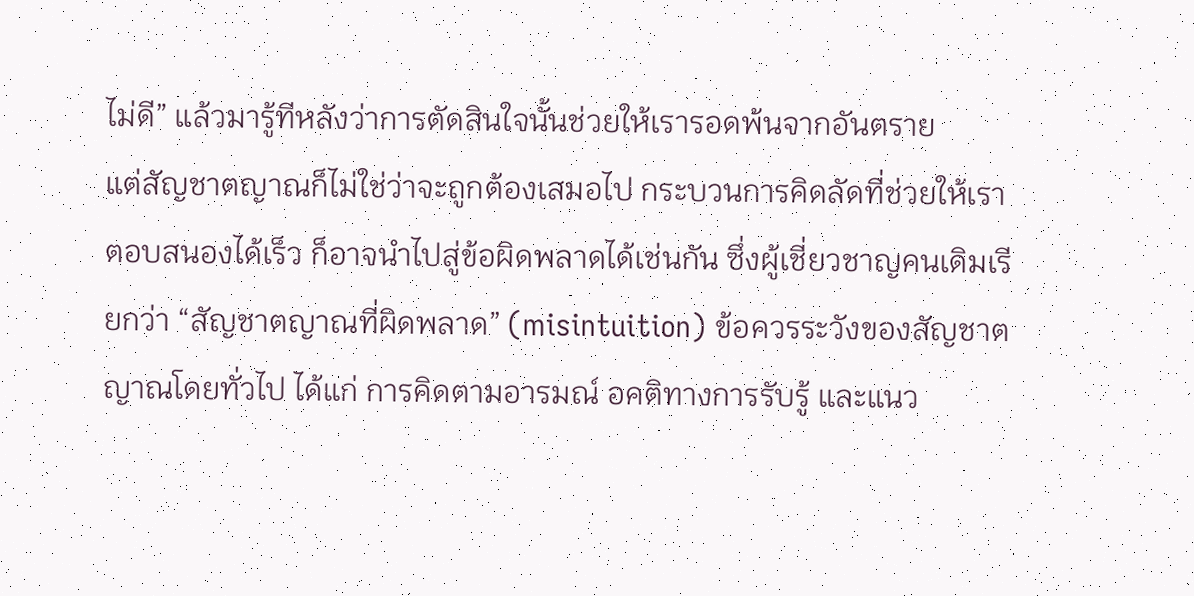ไม่ดี” แล้วมารู้ทีหลังว่าการตัดสินใจนั้นช่วยให้เรารอดพ้นจากอันตราย
แต่สัญชาตญาณก็ไม่ใช่ว่าจะถูกต้องเสมอไป กระบวนการคิดลัดที่ช่วยให้เราตอบสนองได้เร็ว ก็อาจนำไปสู่ข้อผิดพลาดได้เช่นกัน ซึ่งผู้เชี่ยวชาญคนเดิมเรียกว่า “สัญชาตญาณที่ผิดพลาด” (misintuition) ข้อควรระวังของสัญชาตญาณโดยทั่วไป ได้แก่ การคิดตามอารมณ์ อคติทางการรับรู้ และแนว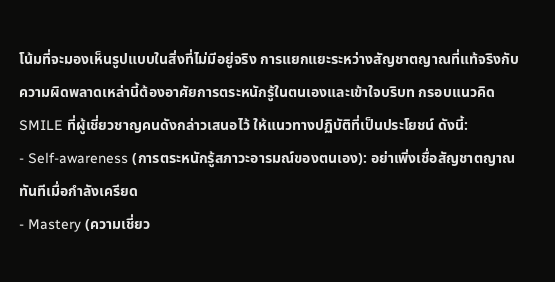โน้มที่จะมองเห็นรูปแบบในสิ่งที่ไม่มีอยู่จริง การแยกแยะระหว่างสัญชาตญาณที่แท้จริงกับความผิดพลาดเหล่านี้ต้องอาศัยการตระหนักรู้ในตนเองและเข้าใจบริบท กรอบแนวคิด SMILE ที่ผู้เชี่ยวชาญคนดังกล่าวเสนอไว้ ให้แนวทางปฏิบัติที่เป็นประโยชน์ ดังนี้:
- Self-awareness (การตระหนักรู้สภาวะอารมณ์ของตนเอง): อย่าเพิ่งเชื่อสัญชาตญาณทันทีเมื่อกำลังเครียด
- Mastery (ความเชี่ยว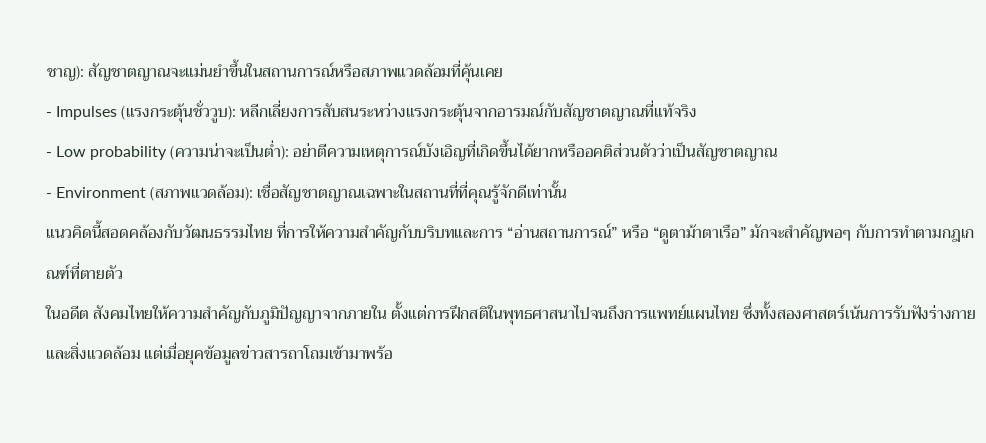ชาญ): สัญชาตญาณจะแม่นยำขึ้นในสถานการณ์หรือสภาพแวดล้อมที่คุ้นเคย
- Impulses (แรงกระตุ้นชั่ววูบ): หลีกเลี่ยงการสับสนระหว่างแรงกระตุ้นจากอารมณ์กับสัญชาตญาณที่แท้จริง
- Low probability (ความน่าจะเป็นต่ำ): อย่าตีความเหตุการณ์บังเอิญที่เกิดขึ้นได้ยากหรืออคติส่วนตัวว่าเป็นสัญชาตญาณ
- Environment (สภาพแวดล้อม): เชื่อสัญชาตญาณเฉพาะในสถานที่ที่คุณรู้จักดีเท่านั้น
แนวคิดนี้สอดคล้องกับวัฒนธรรมไทย ที่การให้ความสำคัญกับบริบทและการ “อ่านสถานการณ์” หรือ “ดูตาม้าตาเรือ” มักจะสำคัญพอๆ กับการทำตามกฎเกณฑ์ที่ตายตัว
ในอดีต สังคมไทยให้ความสำคัญกับภูมิปัญญาจากภายใน ตั้งแต่การฝึกสติในพุทธศาสนาไปจนถึงการแพทย์แผนไทย ซึ่งทั้งสองศาสตร์เน้นการรับฟังร่างกายและสิ่งแวดล้อม แต่เมื่อยุคข้อมูลข่าวสารถาโถมเข้ามาพร้อ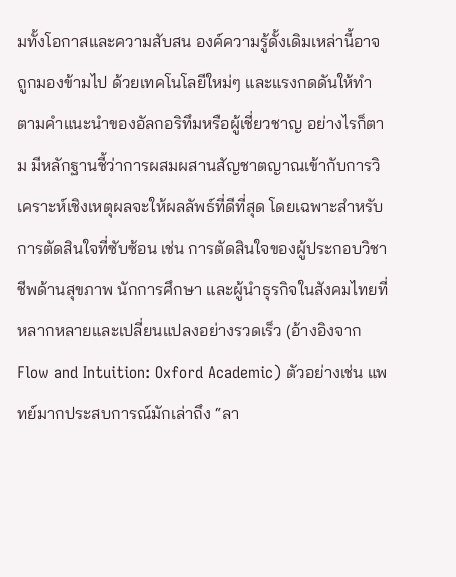มทั้งโอกาสและความสับสน องค์ความรู้ดั้งเดิมเหล่านี้อาจถูกมองข้ามไป ด้วยเทคโนโลยีใหม่ๆ และแรงกดดันให้ทำตามคำแนะนำของอัลกอริทึมหรือผู้เชี่ยวชาญ อย่างไรก็ตาม มีหลักฐานชี้ว่าการผสมผสานสัญชาตญาณเข้ากับการวิเคราะห์เชิงเหตุผลจะให้ผลลัพธ์ที่ดีที่สุด โดยเฉพาะสำหรับการตัดสินใจที่ซับซ้อน เช่น การตัดสินใจของผู้ประกอบวิชาชีพด้านสุขภาพ นักการศึกษา และผู้นำธุรกิจในสังคมไทยที่หลากหลายและเปลี่ยนแปลงอย่างรวดเร็ว (อ้างอิงจาก Flow and Intuition: Oxford Academic) ตัวอย่างเช่น แพทย์มากประสบการณ์มักเล่าถึง “ลา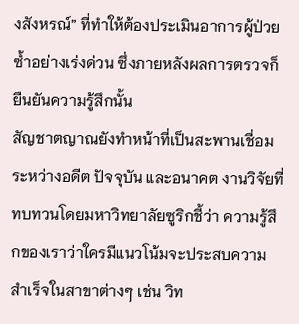งสังหรณ์” ที่ทำให้ต้องประเมินอาการผู้ป่วยซ้ำอย่างเร่งด่วน ซึ่งภายหลังผลการตรวจก็ยืนยันความรู้สึกนั้น
สัญชาตญาณยังทำหน้าที่เป็นสะพานเชื่อมระหว่างอดีต ปัจจุบัน และอนาคต งานวิจัยที่ทบทวนโดยมหาวิทยาลัยซูริกชี้ว่า ความรู้สึกของเราว่าใครมีแนวโน้มจะประสบความสำเร็จในสาขาต่างๆ เช่น วิท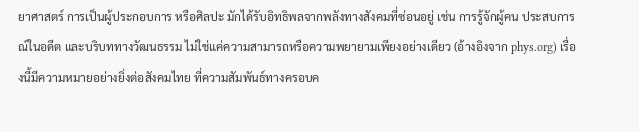ยาศาสตร์ การเป็นผู้ประกอบการ หรือศิลปะ มักได้รับอิทธิพลจากพลังทางสังคมที่ซ่อนอยู่ เช่น การรู้จักผู้คน ประสบการณ์ในอดีต และบริบททางวัฒนธรรม ไม่ใช่แค่ความสามารถหรือความพยายามเพียงอย่างเดียว (อ้างอิงจาก phys.org) เรื่องนี้มีความหมายอย่างยิ่งต่อสังคมไทย ที่ความสัมพันธ์ทางครอบค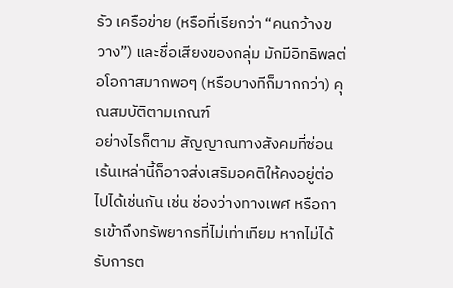รัว เครือข่าย (หรือที่เรียกว่า “คนกว้างขวาง”) และชื่อเสียงของกลุ่ม มักมีอิทธิพลต่อโอกาสมากพอๆ (หรือบางทีก็มากกว่า) คุณสมบัติตามเกณฑ์
อย่างไรก็ตาม สัญญาณทางสังคมที่ซ่อนเร้นเหล่านี้ก็อาจส่งเสริมอคติให้คงอยู่ต่อไปได้เช่นกัน เช่น ช่องว่างทางเพศ หรือการเข้าถึงทรัพยากรที่ไม่เท่าเทียม หากไม่ได้รับการต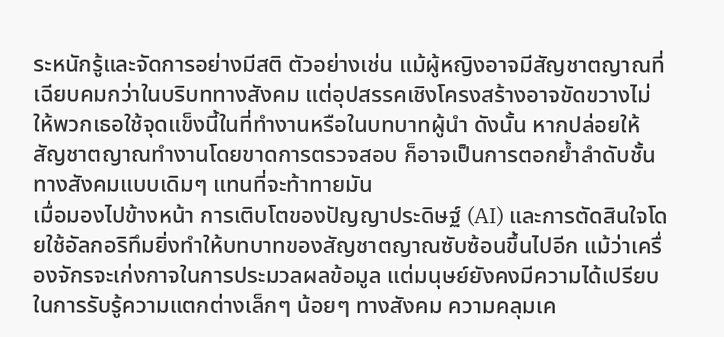ระหนักรู้และจัดการอย่างมีสติ ตัวอย่างเช่น แม้ผู้หญิงอาจมีสัญชาตญาณที่เฉียบคมกว่าในบริบททางสังคม แต่อุปสรรคเชิงโครงสร้างอาจขัดขวางไม่ให้พวกเธอใช้จุดแข็งนี้ในที่ทำงานหรือในบทบาทผู้นำ ดังนั้น หากปล่อยให้สัญชาตญาณทำงานโดยขาดการตรวจสอบ ก็อาจเป็นการตอกย้ำลำดับชั้นทางสังคมแบบเดิมๆ แทนที่จะท้าทายมัน
เมื่อมองไปข้างหน้า การเติบโตของปัญญาประดิษฐ์ (AI) และการตัดสินใจโดยใช้อัลกอริทึมยิ่งทำให้บทบาทของสัญชาตญาณซับซ้อนขึ้นไปอีก แม้ว่าเครื่องจักรจะเก่งกาจในการประมวลผลข้อมูล แต่มนุษย์ยังคงมีความได้เปรียบในการรับรู้ความแตกต่างเล็กๆ น้อยๆ ทางสังคม ความคลุมเค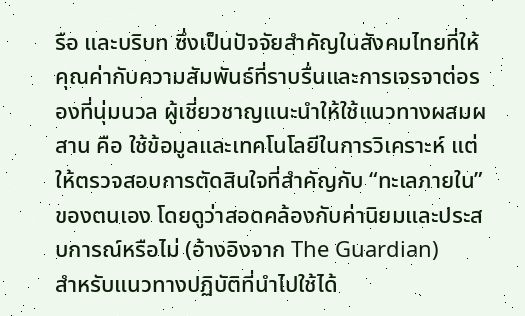รือ และบริบท ซึ่งเป็นปัจจัยสำคัญในสังคมไทยที่ให้คุณค่ากับความสัมพันธ์ที่ราบรื่นและการเจรจาต่อรองที่นุ่มนวล ผู้เชี่ยวชาญแนะนำให้ใช้แนวทางผสมผสาน คือ ใช้ข้อมูลและเทคโนโลยีในการวิเคราะห์ แต่ให้ตรวจสอบการตัดสินใจที่สำคัญกับ “ทะเลภายใน” ของตนเอง โดยดูว่าสอดคล้องกับค่านิยมและประสบการณ์หรือไม่ (อ้างอิงจาก The Guardian)
สำหรับแนวทางปฏิบัติที่นำไปใช้ได้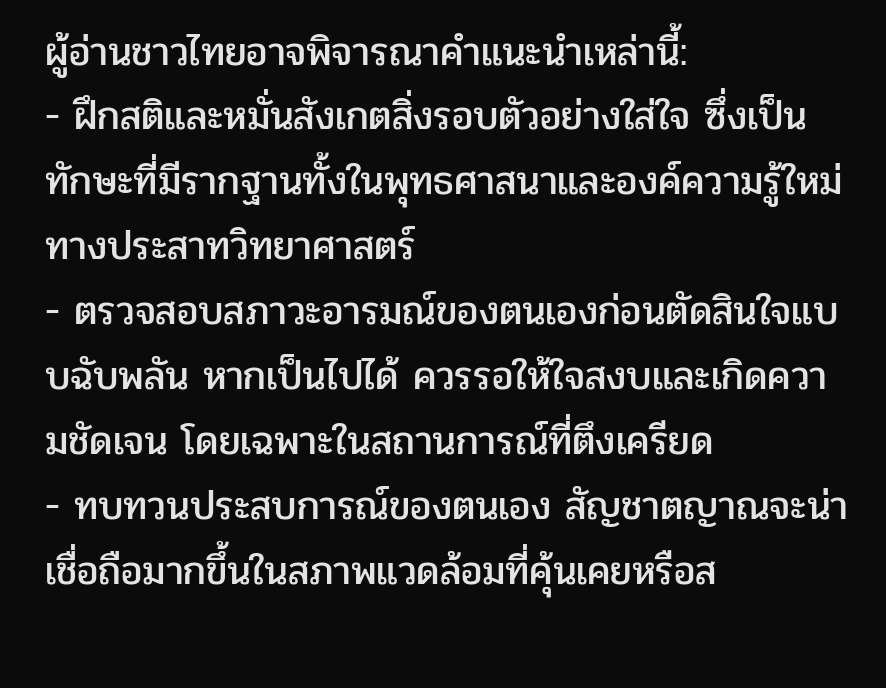ผู้อ่านชาวไทยอาจพิจารณาคำแนะนำเหล่านี้:
- ฝึกสติและหมั่นสังเกตสิ่งรอบตัวอย่างใส่ใจ ซึ่งเป็นทักษะที่มีรากฐานทั้งในพุทธศาสนาและองค์ความรู้ใหม่ทางประสาทวิทยาศาสตร์
- ตรวจสอบสภาวะอารมณ์ของตนเองก่อนตัดสินใจแบบฉับพลัน หากเป็นไปได้ ควรรอให้ใจสงบและเกิดความชัดเจน โดยเฉพาะในสถานการณ์ที่ตึงเครียด
- ทบทวนประสบการณ์ของตนเอง สัญชาตญาณจะน่าเชื่อถือมากขึ้นในสภาพแวดล้อมที่คุ้นเคยหรือส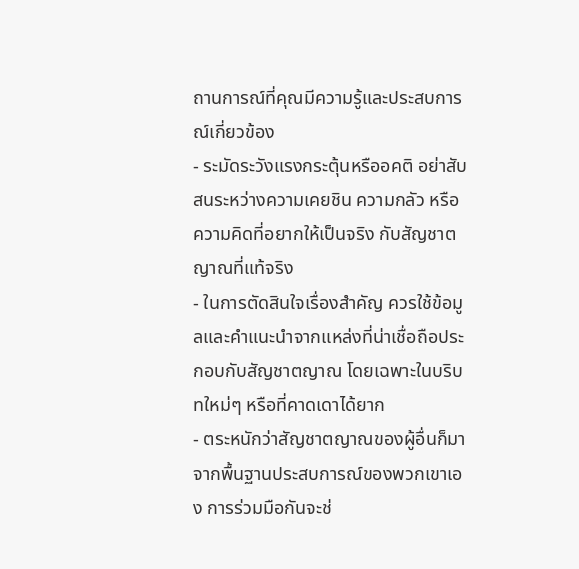ถานการณ์ที่คุณมีความรู้และประสบการณ์เกี่ยวข้อง
- ระมัดระวังแรงกระตุ้นหรืออคติ อย่าสับสนระหว่างความเคยชิน ความกลัว หรือความคิดที่อยากให้เป็นจริง กับสัญชาตญาณที่แท้จริง
- ในการตัดสินใจเรื่องสำคัญ ควรใช้ข้อมูลและคำแนะนำจากแหล่งที่น่าเชื่อถือประกอบกับสัญชาตญาณ โดยเฉพาะในบริบทใหม่ๆ หรือที่คาดเดาได้ยาก
- ตระหนักว่าสัญชาตญาณของผู้อื่นก็มาจากพื้นฐานประสบการณ์ของพวกเขาเอง การร่วมมือกันจะช่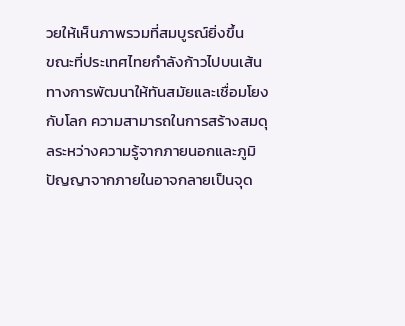วยให้เห็นภาพรวมที่สมบูรณ์ยิ่งขึ้น
ขณะที่ประเทศไทยกำลังก้าวไปบนเส้นทางการพัฒนาให้ทันสมัยและเชื่อมโยงกับโลก ความสามารถในการสร้างสมดุลระหว่างความรู้จากภายนอกและภูมิปัญญาจากภายในอาจกลายเป็นจุด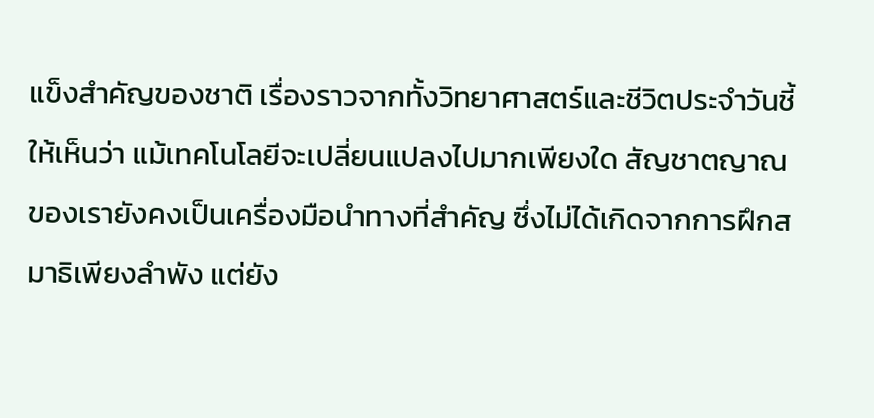แข็งสำคัญของชาติ เรื่องราวจากทั้งวิทยาศาสตร์และชีวิตประจำวันชี้ให้เห็นว่า แม้เทคโนโลยีจะเปลี่ยนแปลงไปมากเพียงใด สัญชาตญาณของเรายังคงเป็นเครื่องมือนำทางที่สำคัญ ซึ่งไม่ได้เกิดจากการฝึกสมาธิเพียงลำพัง แต่ยัง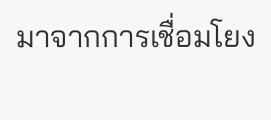มาจากการเชื่อมโยง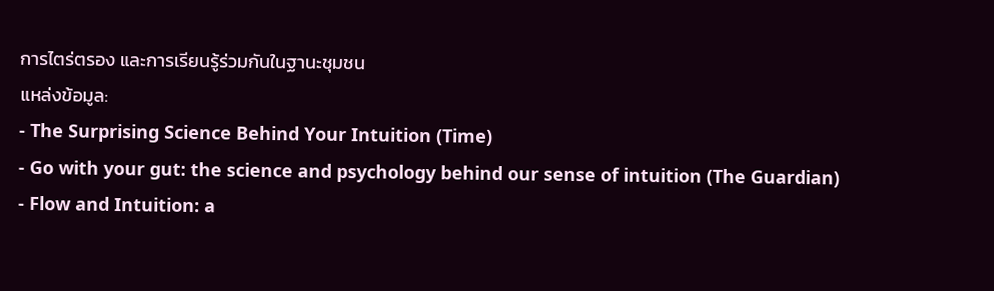การไตร่ตรอง และการเรียนรู้ร่วมกันในฐานะชุมชน
แหล่งข้อมูล:
- The Surprising Science Behind Your Intuition (Time)
- Go with your gut: the science and psychology behind our sense of intuition (The Guardian)
- Flow and Intuition: a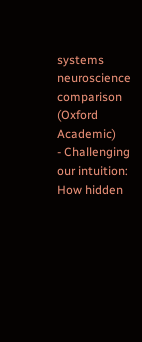systems neuroscience comparison (Oxford Academic)
- Challenging our intuition: How hidden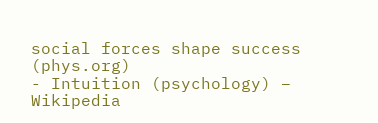social forces shape success (phys.org)
- Intuition (psychology) – Wikipedia